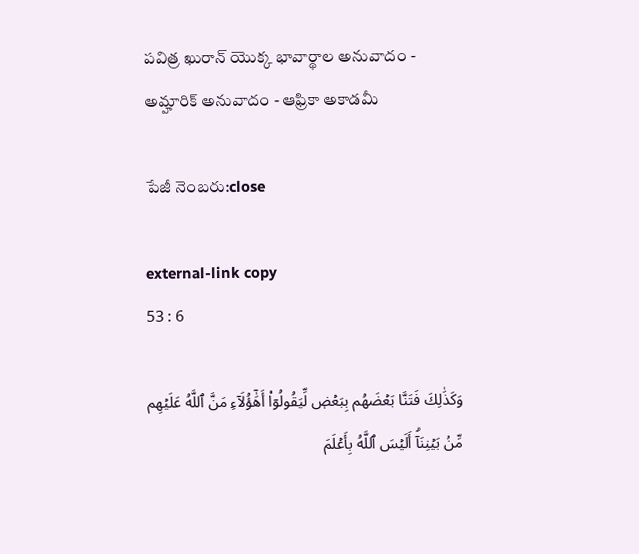పవిత్ర ఖురాన్ యొక్క భావార్థాల అనువాదం - అమ్హారిక్ అనువాదం - ఆఫ్రికా అకాడమీ

పేజీ నెంబరు:close

external-link copy
53 : 6

وَكَذَٰلِكَ فَتَنَّا بَعۡضَهُم بِبَعۡضٖ لِّيَقُولُوٓاْ أَهَٰٓؤُلَآءِ مَنَّ ٱللَّهُ عَلَيۡهِم مِّنۢ بَيۡنِنَآۗ أَلَيۡسَ ٱللَّهُ بِأَعۡلَمَ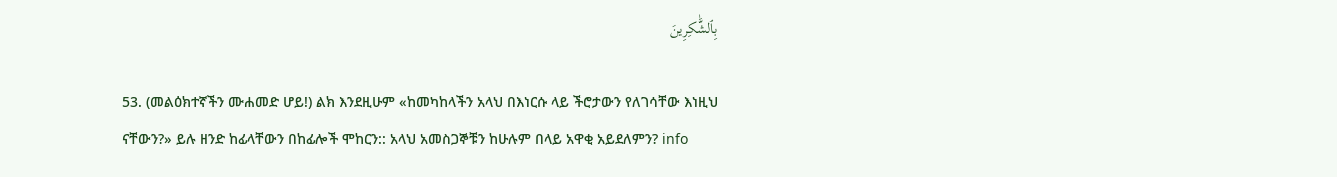بِٱلشَّٰكِرِينَ

53. (መልዕክተኛችን ሙሐመድ ሆይ!) ልክ እንደዚሁም «ከመካከላችን አላህ በእነርሱ ላይ ችሮታውን የለገሳቸው እነዚህ ናቸውን?» ይሉ ዘንድ ከፊላቸውን በከፊሎች ሞከርን:: አላህ አመስጋኞቹን ከሁሉም በላይ አዋቂ አይደለምን? info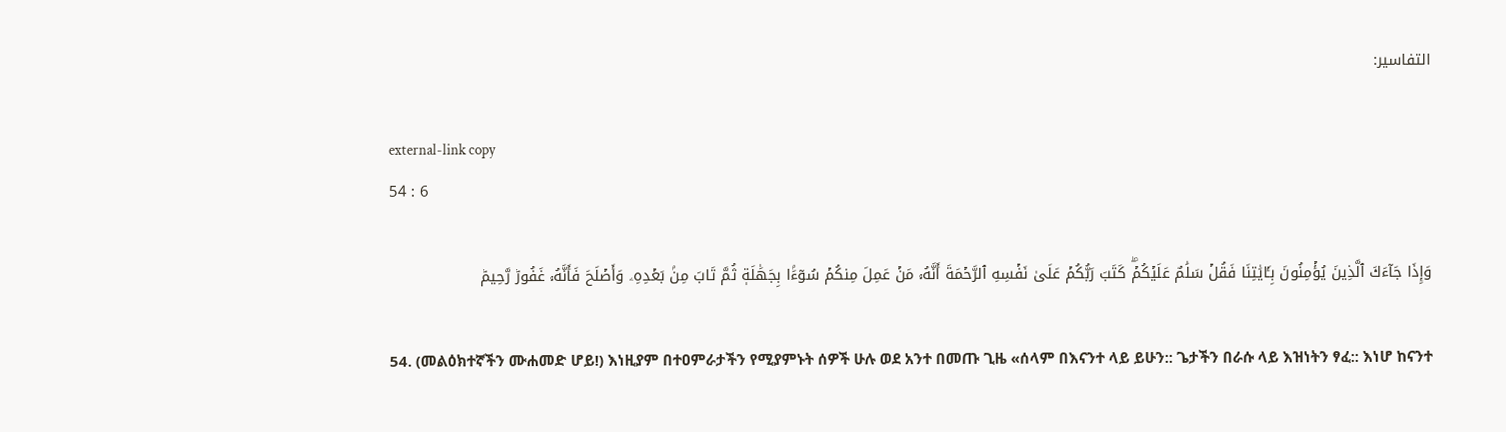التفاسير:

external-link copy
54 : 6

وَإِذَا جَآءَكَ ٱلَّذِينَ يُؤۡمِنُونَ بِـَٔايَٰتِنَا فَقُلۡ سَلَٰمٌ عَلَيۡكُمۡۖ كَتَبَ رَبُّكُمۡ عَلَىٰ نَفۡسِهِ ٱلرَّحۡمَةَ أَنَّهُۥ مَنۡ عَمِلَ مِنكُمۡ سُوٓءَۢا بِجَهَٰلَةٖ ثُمَّ تَابَ مِنۢ بَعۡدِهِۦ وَأَصۡلَحَ فَأَنَّهُۥ غَفُورٞ رَّحِيمٞ

54. (መልዕክተኛችን ሙሐመድ ሆይ!) እነዚያም በተዐምራታችን የሚያምኑት ሰዎች ሁሉ ወደ አንተ በመጡ ጊዜ «ሰላም በእናንተ ላይ ይሁን:: ጌታችን በራሱ ላይ እዝነትን ፃፈ:: እነሆ ከናንተ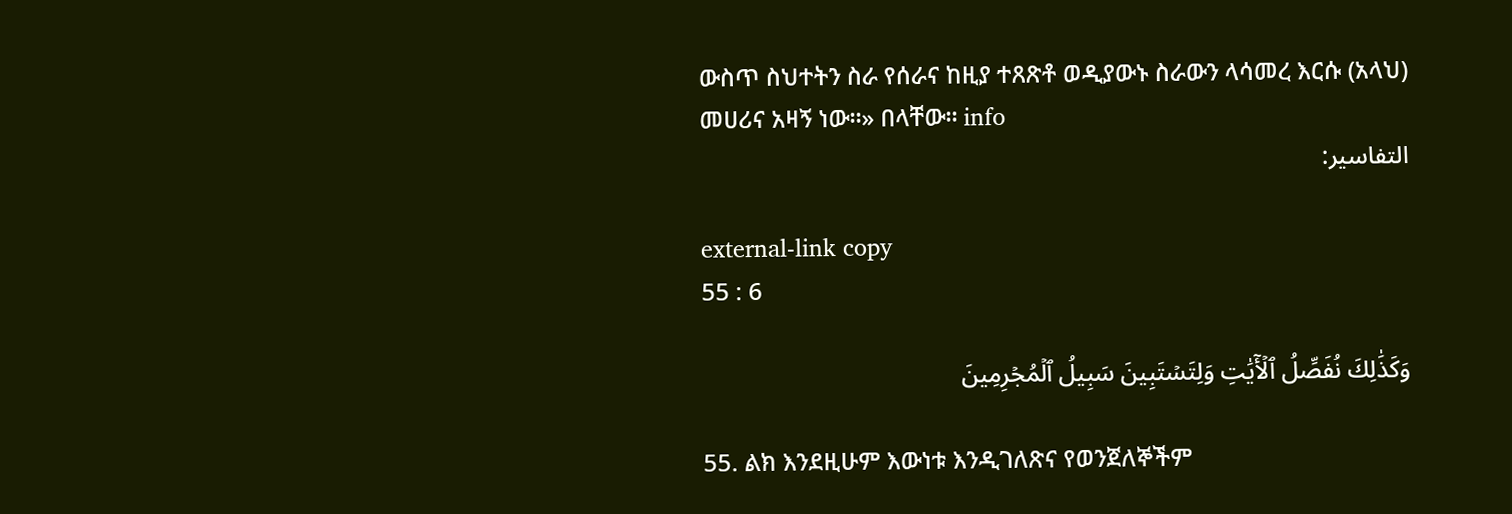ውስጥ ስህተትን ስራ የሰራና ከዚያ ተጸጽቶ ወዲያውኑ ስራውን ላሳመረ እርሱ (አላህ) መሀሪና አዛኝ ነው።» በላቸው። info
التفاسير:

external-link copy
55 : 6

وَكَذَٰلِكَ نُفَصِّلُ ٱلۡأٓيَٰتِ وَلِتَسۡتَبِينَ سَبِيلُ ٱلۡمُجۡرِمِينَ

55. ልክ እንደዚሁም እውነቱ እንዲገለጽና የወንጀለኞችም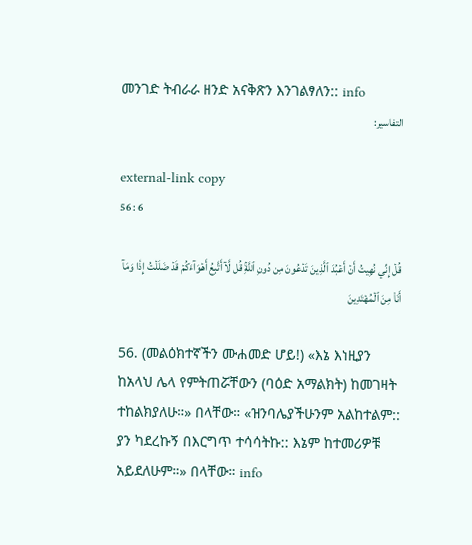መንገድ ትብራራ ዘንድ አናቅጽን እንገልፃለን:: info
التفاسير:

external-link copy
56 : 6

قُلۡ إِنِّي نُهِيتُ أَنۡ أَعۡبُدَ ٱلَّذِينَ تَدۡعُونَ مِن دُونِ ٱللَّهِۚ قُل لَّآ أَتَّبِعُ أَهۡوَآءَكُمۡ قَدۡ ضَلَلۡتُ إِذٗا وَمَآ أَنَا۠ مِنَ ٱلۡمُهۡتَدِينَ

56. (መልዕክተኛችን ሙሐመድ ሆይ!) «እኔ እነዚያን ከአላህ ሌላ የምትጠሯቸውን (ባዕድ አማልክት) ከመገዛት ተከልክያለሁ።» በላቸው። «ዝንባሌያችሁንም አልከተልም:: ያን ካደረኩኝ በእርግጥ ተሳሳትኩ:: እኔም ከተመሪዎቹ አይደለሁም።» በላቸው። info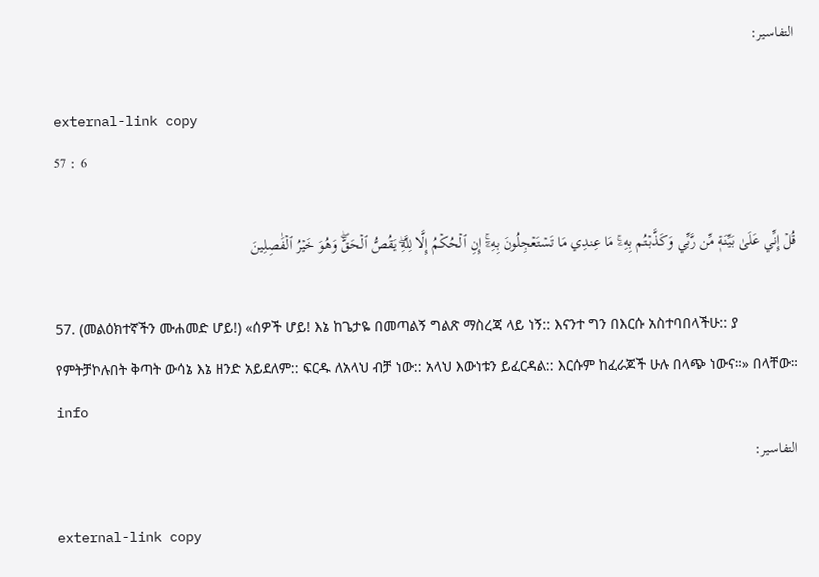التفاسير:

external-link copy
57 : 6

قُلۡ إِنِّي عَلَىٰ بَيِّنَةٖ مِّن رَّبِّي وَكَذَّبۡتُم بِهِۦۚ مَا عِندِي مَا تَسۡتَعۡجِلُونَ بِهِۦٓۚ إِنِ ٱلۡحُكۡمُ إِلَّا لِلَّهِۖ يَقُصُّ ٱلۡحَقَّۖ وَهُوَ خَيۡرُ ٱلۡفَٰصِلِينَ

57. (መልዕክተኛችን ሙሐመድ ሆይ!) «ሰዎች ሆይ! እኔ ከጌታዬ በመጣልኝ ግልጽ ማስረጃ ላይ ነኝ:: እናንተ ግን በእርሱ አስተባበላችሁ:: ያ የምትቻኮሉበት ቅጣት ውሳኔ እኔ ዘንድ አይደለም:: ፍርዱ ለአላህ ብቻ ነው:: አላህ እውነቱን ይፈርዳል:: እርሱም ከፈራጆች ሁሉ በላጭ ነውና።» በላቸው። info
التفاسير:

external-link copy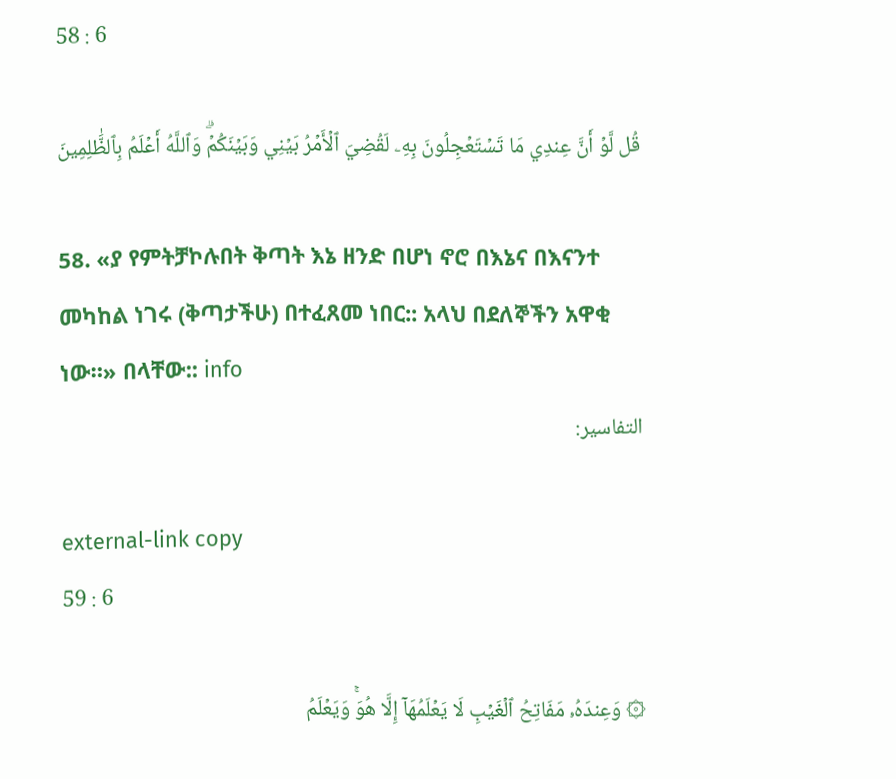58 : 6

قُل لَّوۡ أَنَّ عِندِي مَا تَسۡتَعۡجِلُونَ بِهِۦ لَقُضِيَ ٱلۡأَمۡرُ بَيۡنِي وَبَيۡنَكُمۡۗ وَٱللَّهُ أَعۡلَمُ بِٱلظَّٰلِمِينَ

58. «ያ የምትቻኮሉበት ቅጣት እኔ ዘንድ በሆነ ኖሮ በእኔና በእናንተ መካከል ነገሩ (ቅጣታችሁ) በተፈጸመ ነበር:: አላህ በደለኞችን አዋቂ ነው።» በላቸው:: info
التفاسير:

external-link copy
59 : 6

۞ وَعِندَهُۥ مَفَاتِحُ ٱلۡغَيۡبِ لَا يَعۡلَمُهَآ إِلَّا هُوَۚ وَيَعۡلَمُ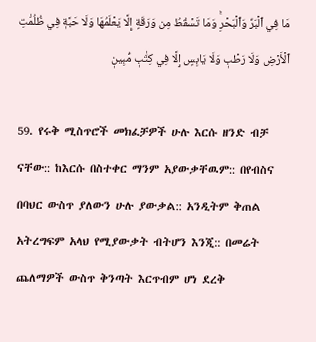مَا فِي ٱلۡبَرِّ وَٱلۡبَحۡرِۚ وَمَا تَسۡقُطُ مِن وَرَقَةٍ إِلَّا يَعۡلَمُهَا وَلَا حَبَّةٖ فِي ظُلُمَٰتِ ٱلۡأَرۡضِ وَلَا رَطۡبٖ وَلَا يَابِسٍ إِلَّا فِي كِتَٰبٖ مُّبِينٖ

59. የሩቅ ሚስጥሮች መክፈቻዎች ሁሉ እርሱ ዘንድ ብቻ ናቸው:: ከእርሱ በስተቀር ማንም አያውቃቸዉም:: በየብስና በባህር ውስጥ ያለውን ሁሉ ያውቃል:: አንዲትም ቅጠል አትረግፍም አላህ የሚያውቃት ብትሆን እንጂ:: በመሬት ጨለማዎች ውስጥ ቅንጣት እርጥብም ሆነ ደረቅ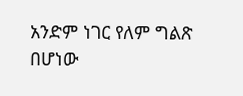አንድም ነገር የለም ግልጽ በሆነው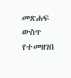መጽሐፍ ውስጥ የተመዘገበ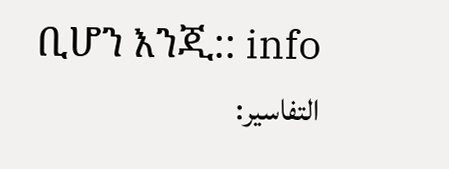ቢሆን እንጂ:: info
التفاسير: